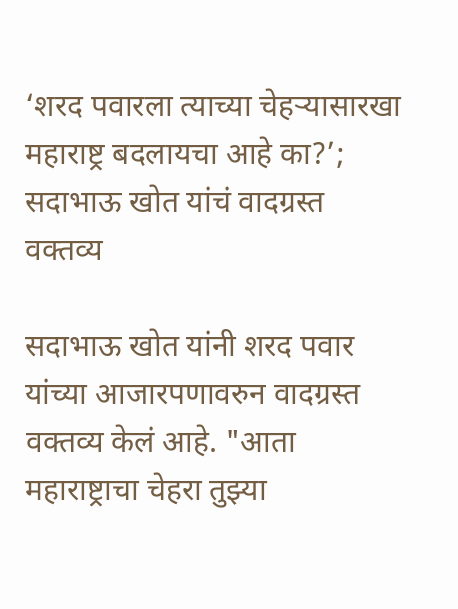‘शरद पवारला त्याच्या चेहऱ्यासारखा महाराष्ट्र बदलायचा आहे का?’; सदाभाऊ खोत यांचं वादग्रस्त वक्तव्य

सदाभाऊ खोत यांनी शरद पवार यांच्या आजारपणावरुन वादग्रस्त वक्तव्य केलं आहे. "आता महाराष्ट्राचा चेहरा तुझ्या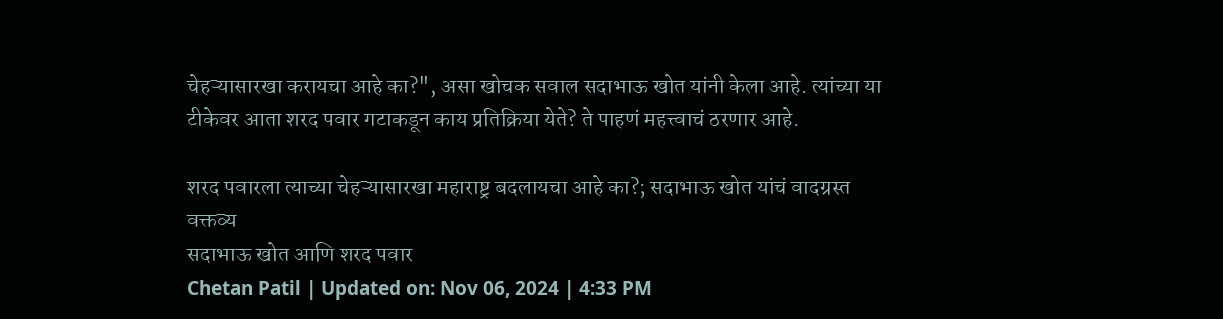चेहऱ्यासारखा करायचा आहे का?", असा खोचक सवाल सदाभाऊ खोत यांनी केला आहे. त्यांच्या या टीकेवर आता शरद पवार गटाकडून काय प्रतिक्रिया येते? ते पाहणं महत्त्वाचं ठरणार आहे.

शरद पवारला त्याच्या चेहऱ्यासारखा महाराष्ट्र बदलायचा आहे का?; सदाभाऊ खोत यांचं वादग्रस्त वक्तव्य
सदाभाऊ खोत आणि शरद पवार
Chetan Patil | Updated on: Nov 06, 2024 | 4:33 PM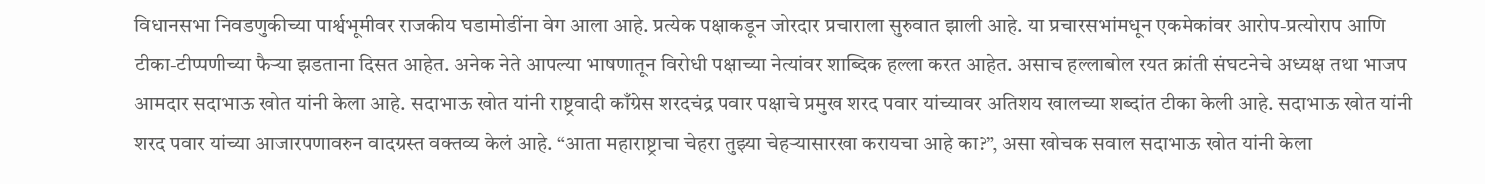विधानसभा निवडणुकीच्या पार्श्वभूमीवर राजकीय घडामोडींना वेग आला आहे. प्रत्येक पक्षाकडून जोरदार प्रचाराला सुरुवात झाली आहे. या प्रचारसभांमधून एकमेकांवर आरोप-प्रत्योराप आणि टीका-टीप्पणीच्या फैऱ्या झडताना दिसत आहेत. अनेक नेते आपल्या भाषणातून विरोधी पक्षाच्या नेत्यांवर शाब्दिक हल्ला करत आहेत. असाच हल्लाबोल रयत क्रांती संघटनेचे अध्यक्ष तथा भाजप आमदार सदाभाऊ खोत यांनी केला आहे. सदाभाऊ खोत यांनी राष्ट्रवादी काँग्रेस शरदचंद्र पवार पक्षाचे प्रमुख शरद पवार यांच्यावर अतिशय खालच्या शब्दांत टीका केली आहे. सदाभाऊ खोत यांनी शरद पवार यांच्या आजारपणावरुन वादग्रस्त वक्तव्य केलं आहे. “आता महाराष्ट्राचा चेहरा तुझ्या चेहऱ्यासारखा करायचा आहे का?”, असा खोचक सवाल सदाभाऊ खोत यांनी केला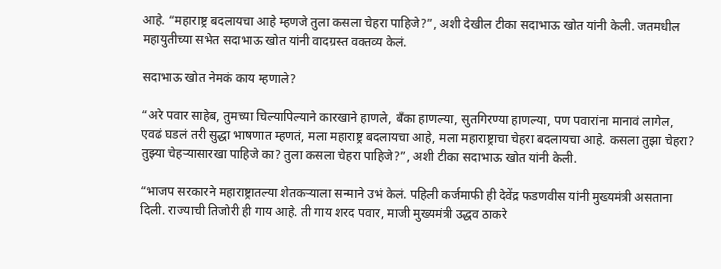आहे. “महाराष्ट्र बदलायचा आहे म्हणजे तुला कसला चेहरा पाहिजे?”, अशी देखील टीका सदाभाऊ खोत यांनी केली. जतमधील महायुतीच्या सभेत सदाभाऊ खोत यांनी वादग्रस्त वक्तव्य केलं.

सदाभाऊ खोत नेमकं काय म्हणाले?

“अरे पवार साहेब, तुमच्या चिल्यापिल्याने कारखाने हाणले, बँका हाणल्या, सुतगिरण्या हाणल्या, पण पवारांना मानावं लागेल, एवढं घडलं तरी सुद्धा भाषणात म्हणतं, मला महाराष्ट्र बदलायचा आहे, मला महाराष्ट्राचा चेहरा बदलायचा आहे. कसला तुझा चेहरा? तुझ्या चेहऱ्यासारखा पाहिजे का? तुला कसला चेहरा पाहिजे?”, अशी टीका सदाभाऊ खोत यांनी केली.

“भाजप सरकारने महाराष्ट्रातल्या शेतकऱ्याला सन्माने उभं केलं. पहिली कर्जमाफी ही देवेंद्र फडणवीस यांनी मुख्यमंत्री असताना दिली. राज्याची तिजोरी ही गाय आहे. ती गाय शरद पवार, माजी मुख्यमंत्री उद्धव ठाकरे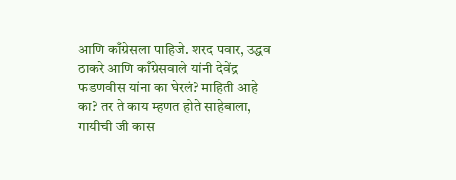आणि काँग्रेसला पाहिजे. शरद पवार, उद्धव ठाकरे आणि काँग्रेसवाले यांनी देवेंद्र फडणवीस यांना का घेरलं? माहिती आहे का? तर ते काय म्हणत होते साहेबाला, गायीची जी कास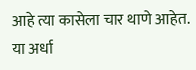आहे त्या कासेला चार थाणे आहेत. या अर्धा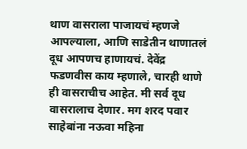थाण वासराला पाजायचं म्हणजे आपल्याला, आणि साडेतीन थाणातलं दूध आपणच हाणायचं. देवेंद्र फडणवीस काय म्हणाले, चारही थाणे ही वासराचीच आहेत. मी सर्व दूध वासरालाच देणार. मग शरद पवार साहेबांना नऊवा महिना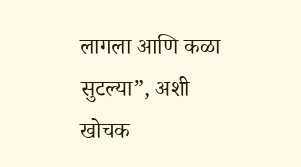लागला आणि कळा सुटल्या”, अशी खोचक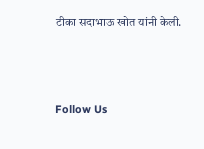टीका सदाभाऊ खोत यांनी केली.



Follow Us